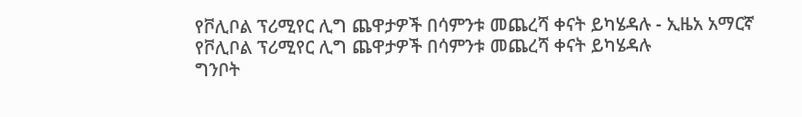የቮሊቦል ፕሪሚየር ሊግ ጨዋታዎች በሳምንቱ መጨረሻ ቀናት ይካሄዳሉ - ኢዜአ አማርኛ
የቮሊቦል ፕሪሚየር ሊግ ጨዋታዎች በሳምንቱ መጨረሻ ቀናት ይካሄዳሉ
ግንቦት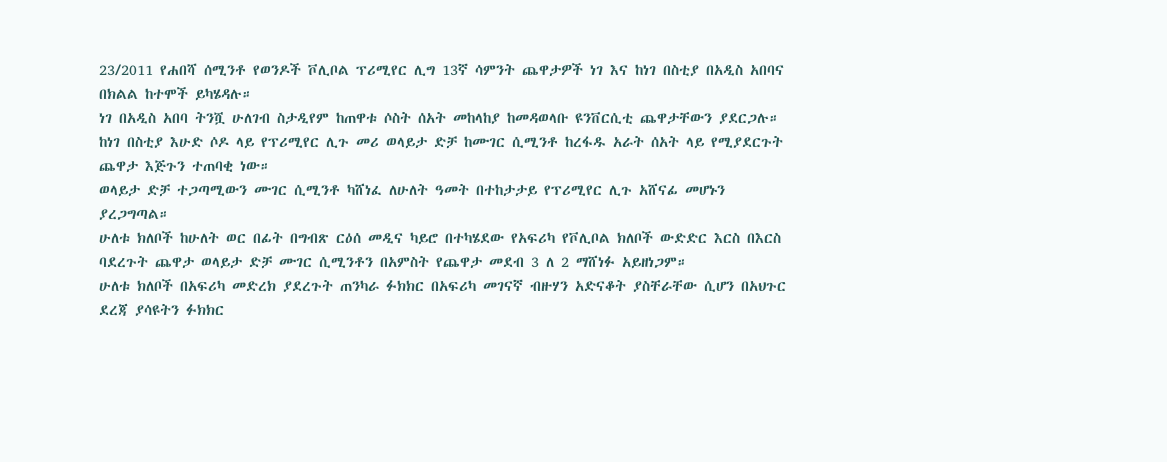23/2011 የሐበሻ ሰሚንቶ የወንዶች ቮሊቦል ፕሪሚየር ሊግ 13ኛ ሳምንት ጨዋታዎች ነገ እና ከነገ በስቲያ በአዲስ አበባና በክልል ከተሞች ይካሄዳሉ።
ነገ በአዲስ አበባ ትንሿ ሁለገብ ስታዲየም ከጠዋቱ ሶስት ሰአት መከላከያ ከመዳወላቡ ዩንቨርሲቲ ጨዋታቸውን ያደርጋሉ።
ከነገ በስቲያ እሁድ ሶዶ ላይ የፕሪሚየር ሊጉ መሪ ወላይታ ድቻ ከሙገር ሲሚንቶ ከረፋዱ አራት ሰአት ላይ የሚያደርጉት ጨዋታ እጅጉን ተጠባቂ ነው።
ወላይታ ድቻ ተጋጣሚውን ሙገር ሲሚንቶ ካሸነፈ ለሁለት ዓመት በተከታታይ የፕሪሚየር ሊጉ አሸናፊ መሆኑን ያረጋግጣል።
ሁለቱ ክለቦች ከሁለት ወር በፊት በግብጽ ርዕሰ መዲና ካይሮ በተካሄደው የአፍሪካ የቮሊቦል ክለቦች ውድድር እርስ በእርስ ባደረጉት ጨዋታ ወላይታ ድቻ ሙገር ሲሚንቶን በአምስት የጨዋታ መደብ 3 ለ 2 ማሸነፉ አይዘነጋም።
ሁለቱ ክለቦች በአፍሪካ መድረክ ያደረጉት ጠንካራ ፉክክር በአፍሪካ መገናኛ ብዙሃን አድናቆት ያስቸራቸው ሲሆን በአህጉር ደረጃ ያሳዩትን ፉክክር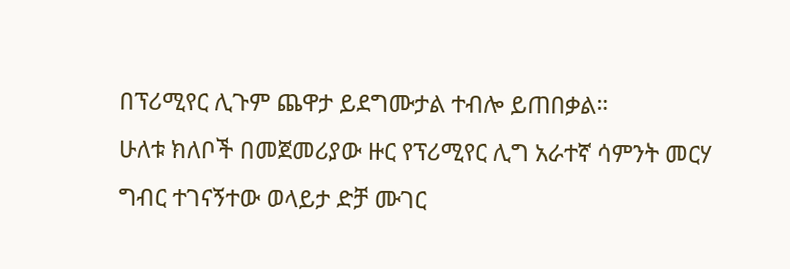በፕሪሚየር ሊጉም ጨዋታ ይደግሙታል ተብሎ ይጠበቃል።
ሁለቱ ክለቦች በመጀመሪያው ዙር የፕሪሚየር ሊግ አራተኛ ሳምንት መርሃ ግብር ተገናኝተው ወላይታ ድቻ ሙገር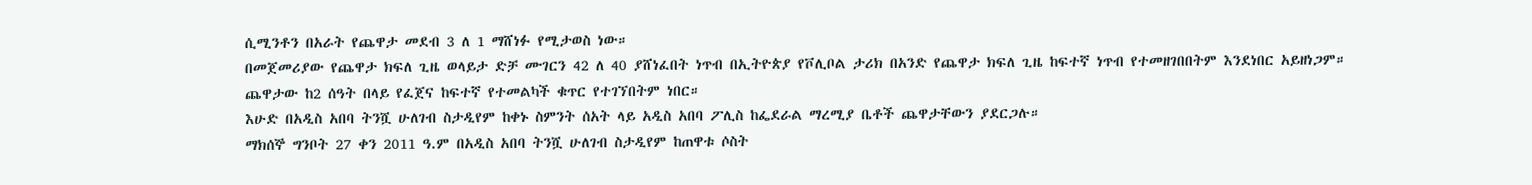ሲሚንቶን በአራት የጨዋታ መደብ 3 ለ 1 ማሸነፉ የሚታወስ ነው።
በመጀመሪያው የጨዋታ ክፍለ ጊዜ ወላይታ ድቻ ሙገርን 42 ለ 40 ያሸነፈበት ነጥብ በኢትዮጵያ የቮሊቦል ታሪክ በአንድ የጨዋታ ክፍለ ጊዜ ከፍተኛ ነጥብ የተመዘገበበትም እንደነበር አይዘነጋም።
ጨዋታው ከ2 ሰዓት በላይ የፈጀና ከፍተኛ የተመልካች ቁጥር የተገኘበትም ነበር።
እሁድ በአዲስ አበባ ትንሿ ሁለገብ ስታዲየም ከቀኑ ስምንት ሰአት ላይ አዲስ አበባ ፖሊስ ከፌደራል ማረሚያ ቤቶች ጨዋታቸውን ያደርጋሉ።
ማክሰኞ ግንቦት 27 ቀን 2011 ዓ.ም በአዲስ አበባ ትንሿ ሁለገብ ስታዲየም ከጠዋቱ ሶስት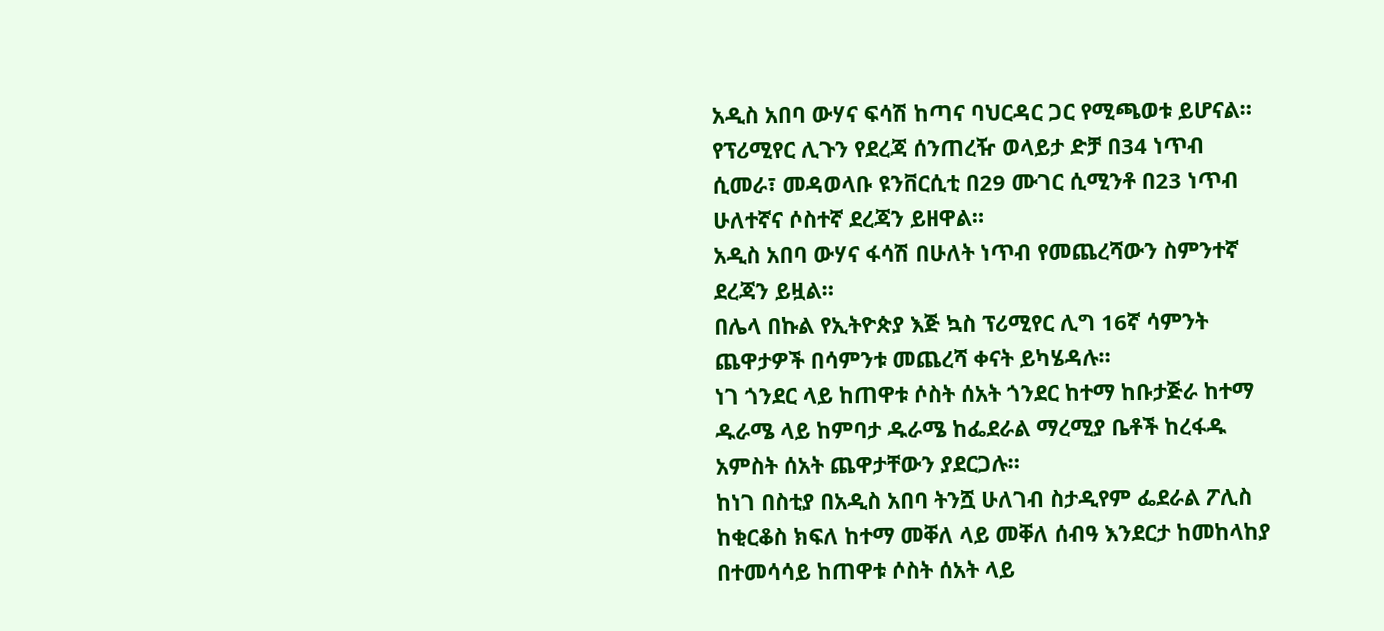አዲስ አበባ ውሃና ፍሳሽ ከጣና ባህርዳር ጋር የሚጫወቱ ይሆናል።
የፕሪሚየር ሊጉን የደረጃ ሰንጠረዥ ወላይታ ድቻ በ34 ነጥብ ሲመራ፣ መዳወላቡ ዩንቨርሲቲ በ29 ሙገር ሲሚንቶ በ23 ነጥብ ሁለተኛና ሶስተኛ ደረጃን ይዘዋል።
አዲስ አበባ ውሃና ፋሳሽ በሁለት ነጥብ የመጨረሻውን ስምንተኛ ደረጃን ይዟል።
በሌላ በኩል የኢትዮጵያ እጅ ኳስ ፕሪሚየር ሊግ 16ኛ ሳምንት ጨዋታዎች በሳምንቱ መጨረሻ ቀናት ይካሄዳሉ።
ነገ ጎንደር ላይ ከጠዋቱ ሶስት ሰአት ጎንደር ከተማ ከቡታጅራ ከተማ ዱራሜ ላይ ከምባታ ዱራሜ ከፌደራል ማረሚያ ቤቶች ከረፋዱ አምስት ሰአት ጨዋታቸውን ያደርጋሉ።
ከነገ በስቲያ በአዲስ አበባ ትንሿ ሁለገብ ስታዲየም ፌደራል ፖሊስ ከቂርቆስ ክፍለ ከተማ መቐለ ላይ መቐለ ሰብዓ እንደርታ ከመከላከያ በተመሳሳይ ከጠዋቱ ሶስት ሰአት ላይ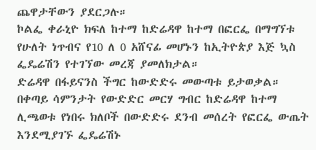ጨዋታቸውን ያደርጋሉ።
ኮልፌ ቀራኒዮ ክፍለ ከተማ ከድሬዳዋ ከተማ በፎርፌ በማግኘቱ የሁለት ነጥብና የ10 ለ 0 አሸናፊ መሆኑን ከኢትዮጵያ እጅ ኳስ ፌዴሬሽን የተገኘው መረጃ ያመለክታል።
ድሬዳዋ በፋይናንስ ችግር ከውድድሩ መውጣቱ ይታወቃል።
በቀጣይ ሳምንታት የውድድር መርሃ ግብር ከድሬዳዋ ከተማ ሊጫወቱ የነበሩ ክለቦች በውድድሩ ደንብ መሰረት የፎርፌ ውጤት እንደሚያገኙ ፌዴሬሽኑ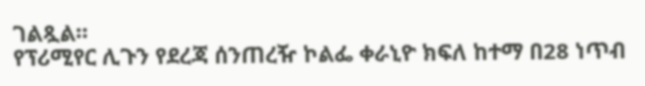ገልጿል።
የፕሪሚየር ሊጉን የደረጃ ሰንጠረዥ ኮልፌ ቀራኒዮ ክፍለ ከተማ በ28 ነጥብ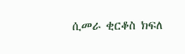ሲመራ ቂርቆስ ክፍለ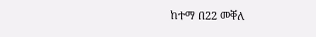ከተማ በ22 መቐለ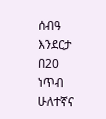ሰብዓ እንደርታ በ20 ነጥብ ሁለተኛና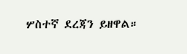ሦስተኛ ደረጃን ይዘዋል።